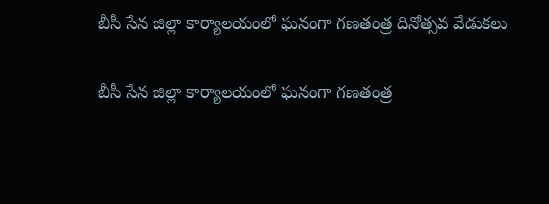బీసీ సేన జిల్లా కార్యాలయంలో ఘనంగా గణతంత్ర దినోత్సవ వేడుకలు

బీసీ సేన జిల్లా కార్యాలయంలో ఘనంగా గణతంత్ర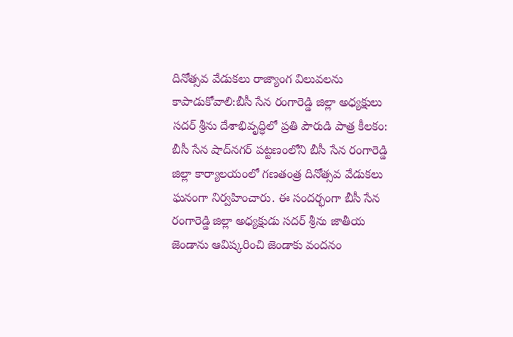దినోత్సవ వేడుకలు రాజ్యాంగ విలువలను కాపాడుకోవాలి:బీసీ సేన రంగారెడ్డి జిల్లా అధ్యక్షులు సదర్ శ్రీను దేశాభివృద్ధిలో ప్రతి పౌరుడి పాత్ర కీలకం: బీసీ సేన షాద్‌నగర్ పట్టణంలోని బీసీ సేన రంగారెడ్డి జిల్లా కార్యాలయంలో గణతంత్ర దినోత్సవ వేడుకలు ఘనంగా నిర్వహించారు. ఈ సందర్భంగా బీసీ సేన రంగారెడ్డి జిల్లా అధ్యక్షుడు సదర్ శ్రీను జాతీయ జెండాను ఆవిష్కరించి జెండాకు వందనం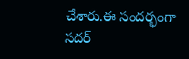చేశారు.ఈ సందర్భంగా సదర్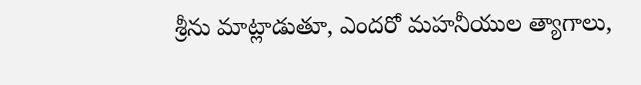శ్రీను మాట్లాడుతూ, ఎందరో మహనీయుల త్యాగాలు,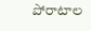పోరాటాల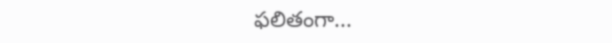ఫలితంగా...